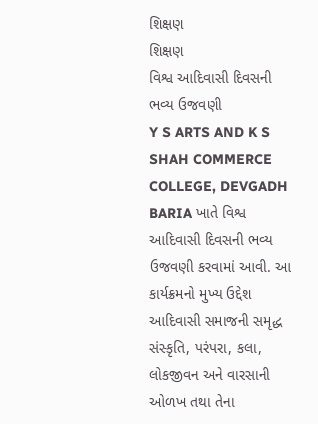શિક્ષણ
શિક્ષણ
વિશ્વ આદિવાસી દિવસની ભવ્ય ઉજવણી
Y S ARTS AND K S SHAH COMMERCE COLLEGE, DEVGADH BARIA ખાતે વિશ્વ આદિવાસી દિવસની ભવ્ય ઉજવણી કરવામાં આવી. આ કાર્યક્રમનો મુખ્ય ઉદ્દેશ આદિવાસી સમાજની સમૃદ્ધ સંસ્કૃતિ, પરંપરા, કલા, લોકજીવન અને વારસાની ઓળખ તથા તેના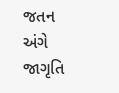જતન અંગે જાગૃતિ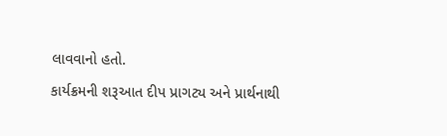લાવવાનો હતો.
કાર્યક્રમની શરૂઆત દીપ પ્રાગટ્ય અને પ્રાર્થનાથી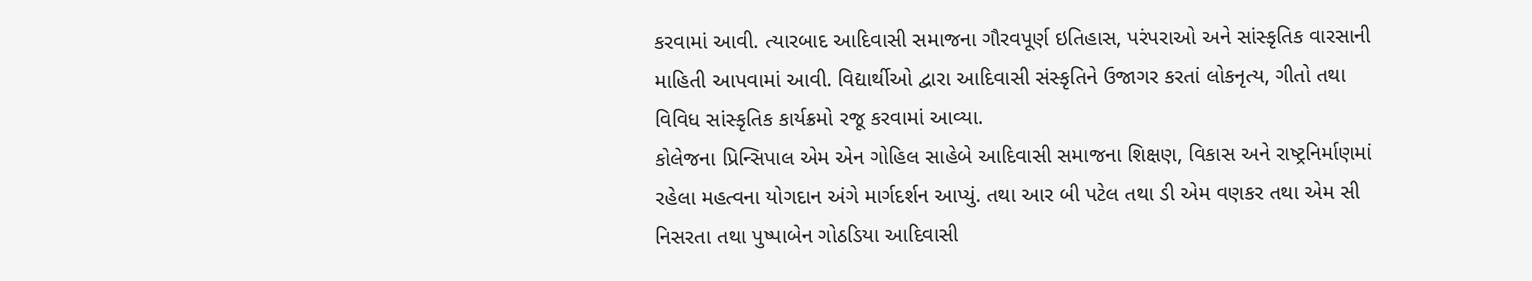કરવામાં આવી. ત્યારબાદ આદિવાસી સમાજના ગૌરવપૂર્ણ ઇતિહાસ, પરંપરાઓ અને સાંસ્કૃતિક વારસાની માહિતી આપવામાં આવી. વિદ્યાર્થીઓ દ્વારા આદિવાસી સંસ્કૃતિને ઉજાગર કરતાં લોકનૃત્ય, ગીતો તથા વિવિધ સાંસ્કૃતિક કાર્યક્રમો રજૂ કરવામાં આવ્યા.
કોલેજના પ્રિન્સિપાલ એમ એન ગોહિલ સાહેબે આદિવાસી સમાજના શિક્ષણ, વિકાસ અને રાષ્ટ્રનિર્માણમાં રહેલા મહત્વના યોગદાન અંગે માર્ગદર્શન આપ્યું. તથા આર બી પટેલ તથા ડી એમ વણકર તથા એમ સી નિસરતા તથા પુષ્પાબેન ગોઠડિયા આદિવાસી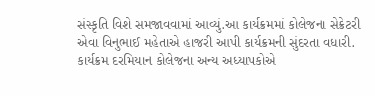સંસ્કૃતિ વિશે સમજાવવામાં આવ્યું.આ કાર્યક્રમમાં કોલેજના સેક્રેટરી એવા વિનુભાઈ મહેતાએ હાજરી આપી કાર્યક્રમની સુંદરતા વધારી. કાર્યક્રમ દરમિયાન કોલેજના અન્ય અધ્યાપકોએ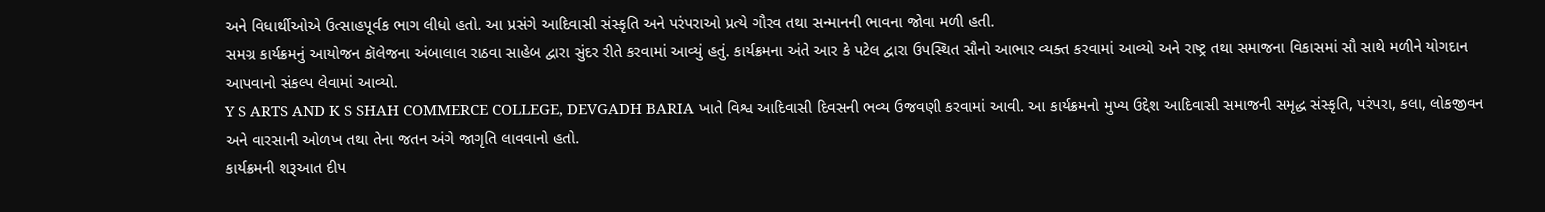અને વિધાર્થીઓએ ઉત્સાહપૂર્વક ભાગ લીધો હતો. આ પ્રસંગે આદિવાસી સંસ્કૃતિ અને પરંપરાઓ પ્રત્યે ગૌરવ તથા સન્માનની ભાવના જોવા મળી હતી.
સમગ્ર કાર્યક્રમનું આયોજન કૉલેજના અંબાલાલ રાઠવા સાહેબ દ્વારા સુંદર રીતે કરવામાં આવ્યું હતું. કાર્યક્રમના અંતે આર કે પટેલ દ્વારા ઉપસ્થિત સૌનો આભાર વ્યક્ત કરવામાં આવ્યો અને રાષ્ટ્ર તથા સમાજના વિકાસમાં સૌ સાથે મળીને યોગદાન આપવાનો સંકલ્પ લેવામાં આવ્યો.
Y S ARTS AND K S SHAH COMMERCE COLLEGE, DEVGADH BARIA ખાતે વિશ્વ આદિવાસી દિવસની ભવ્ય ઉજવણી કરવામાં આવી. આ કાર્યક્રમનો મુખ્ય ઉદ્દેશ આદિવાસી સમાજની સમૃદ્ધ સંસ્કૃતિ, પરંપરા, કલા, લોકજીવન અને વારસાની ઓળખ તથા તેના જતન અંગે જાગૃતિ લાવવાનો હતો.
કાર્યક્રમની શરૂઆત દીપ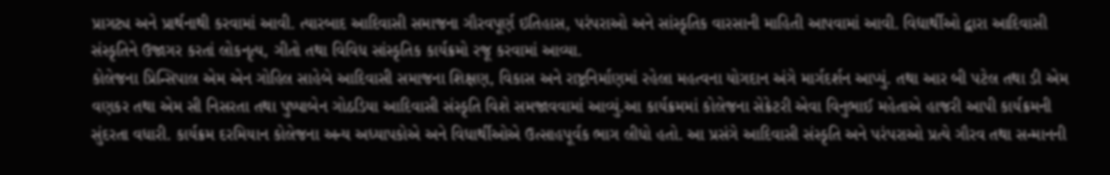પ્રાગટ્ય અને પ્રાર્થનાથી કરવામાં આવી. ત્યારબાદ આદિવાસી સમાજના ગૌરવપૂર્ણ ઇતિહાસ, પરંપરાઓ અને સાંસ્કૃતિક વારસાની માહિતી આપવામાં આવી. વિદ્યાર્થીઓ દ્વારા આદિવાસી સંસ્કૃતિને ઉજાગર કરતાં લોકનૃત્ય, ગીતો તથા વિવિધ સાંસ્કૃતિક કાર્યક્રમો રજૂ કરવામાં આવ્યા.
કોલેજના પ્રિન્સિપાલ એમ એન ગોહિલ સાહેબે આદિવાસી સમાજના શિક્ષણ, વિકાસ અને રાષ્ટ્રનિર્માણમાં રહેલા મહત્વના યોગદાન અંગે માર્ગદર્શન આપ્યું. તથા આર બી પટેલ તથા ડી એમ વણકર તથા એમ સી નિસરતા તથા પુષ્પાબેન ગોઠડિયા આદિવાસી સંસ્કૃતિ વિશે સમજાવવામાં આવ્યું.આ કાર્યક્રમમાં કોલેજના સેક્રેટરી એવા વિનુભાઈ મહેતાએ હાજરી આપી કાર્યક્રમની સુંદરતા વધારી. કાર્યક્રમ દરમિયાન કોલેજના અન્ય અધ્યાપકોએ અને વિધાર્થીઓએ ઉત્સાહપૂર્વક ભાગ લીધો હતો. આ પ્રસંગે આદિવાસી સંસ્કૃતિ અને પરંપરાઓ પ્રત્યે ગૌરવ તથા સન્માનની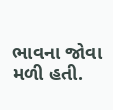ભાવના જોવા મળી હતી.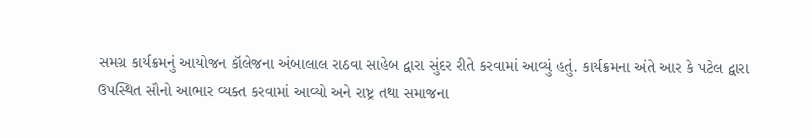સમગ્ર કાર્યક્રમનું આયોજન કૉલેજના અંબાલાલ રાઠવા સાહેબ દ્વારા સુંદર રીતે કરવામાં આવ્યું હતું. કાર્યક્રમના અંતે આર કે પટેલ દ્વારા ઉપસ્થિત સૌનો આભાર વ્યક્ત કરવામાં આવ્યો અને રાષ્ટ્ર તથા સમાજના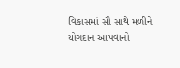વિકાસમાં સૌ સાથે મળીને યોગદાન આપવાનો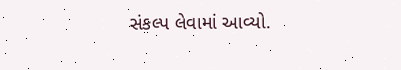સંકલ્પ લેવામાં આવ્યો.